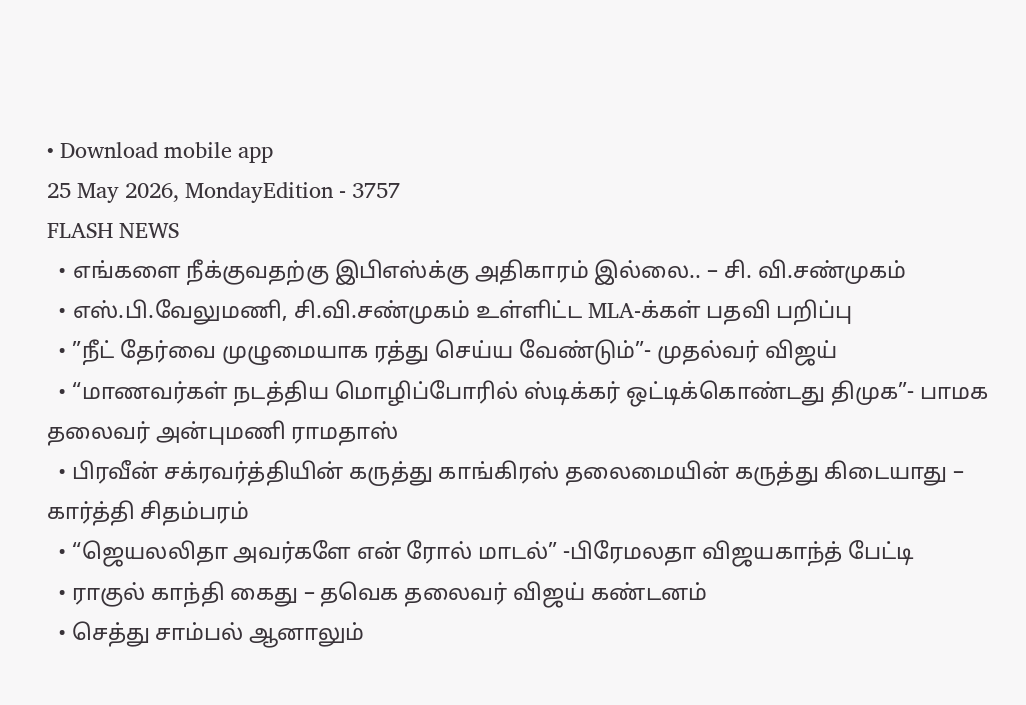• Download mobile app
25 May 2026, MondayEdition - 3757
FLASH NEWS
  • எங்களை நீக்குவதற்கு இபிஎஸ்க்கு அதிகாரம் இல்லை.. – சி. வி.சண்முகம்
  • எஸ்.பி.வேலுமணி, சி.வி.சண்முகம் உள்ளிட்ட MLA-க்கள் பதவி பறிப்பு
  • ”நீட் தேர்வை முழுமையாக ரத்து செய்ய வேண்டும்”- முதல்வர் விஜய்
  • “மாணவர்கள் நடத்திய மொழிப்போரில் ஸ்டிக்கர் ஒட்டிக்கொண்டது திமுக”- பாமக தலைவர் அன்புமணி ராமதாஸ்
  • பிரவீன் சக்ரவர்த்தியின் கருத்து காங்கிரஸ் தலைமையின் கருத்து கிடையாது – கார்த்தி சிதம்பரம்
  • “ஜெயலலிதா அவர்களே என் ரோல் மாடல்” -பிரேமலதா விஜயகாந்த் பேட்டி
  • ராகுல் காந்தி கைது – தவெக தலைவர் விஜய் கண்டனம்
  • செத்து சாம்பல் ஆனாலும்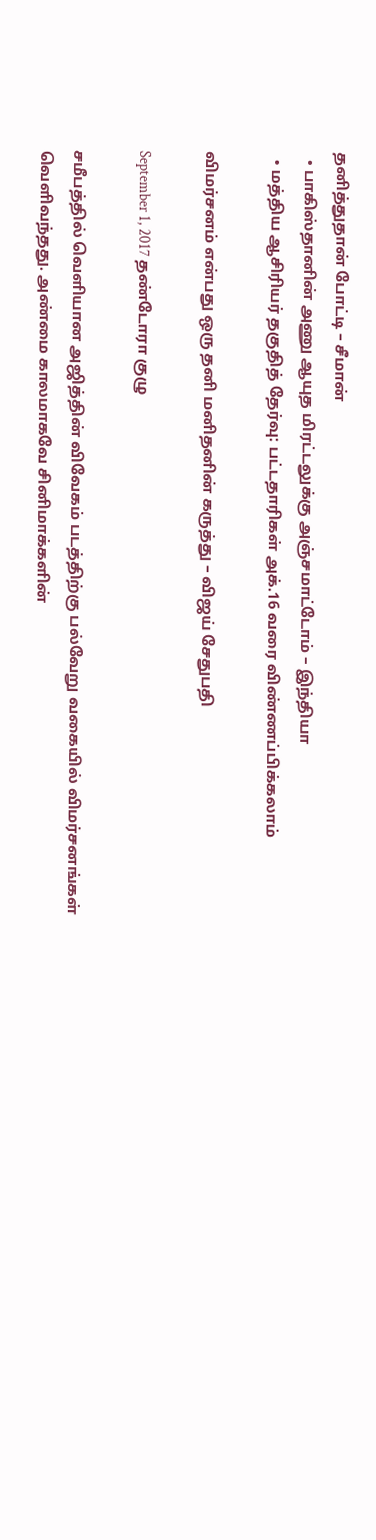தனித்துதான் போட்டி – சீமான்
  • பாகிஸ்தானின் அணு ஆயுத மிரட்டலுக்கு அஞ்சமாட்டோம் – இந்தியா
  • மத்திய ஆசிரியர் தகுதித் தேர்வு: பட்டதாரிகள் அக்.16 வரை விண்ணப்பிக்கலாம்

விமர்சனம் என்பது ஒரு தனி மனிதனின் கருத்து – விஜய் சேதுபதி

September 1, 2017 தண்டோரா குழு

சமீபத்தில் வெளியான அஜித்தின் விவேகம் படத்திற்கு பல்வேறு வகையில் விமர்சனங்கள் வெளிவந்தது. அண்மை காலமாகவே சினிமாக்களின்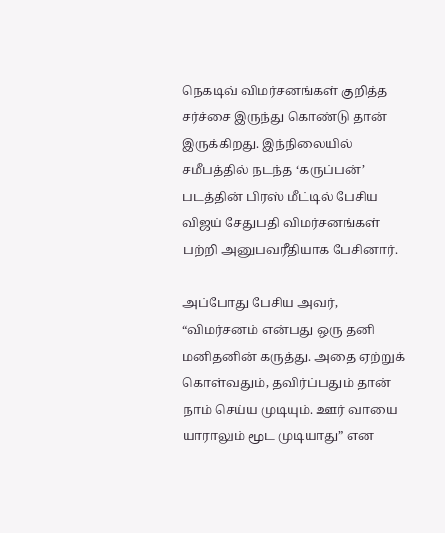நெகடிவ் விமர்சனங்கள் குறித்த சர்ச்சை இருந்து கொண்டு தான் இருக்கிறது. இந்நிலையில் சமீபத்தில் நடந்த ‘கருப்பன்’ படத்தின் பிரஸ் மீட்டில் பேசிய விஜய் சேதுபதி விமர்சனங்கள் பற்றி அனுபவரீதியாக பேசினார்.

அப்போது பேசிய அவர், “விமர்சனம் என்பது ஒரு தனி மனிதனின் கருத்து. அதை ஏற்றுக் கொள்வதும், தவிர்ப்பதும் தான் நாம் செய்ய முடியும். ஊர் வாயை யாராலும் மூட முடியாது” என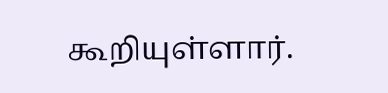கூறியுள்ளார்.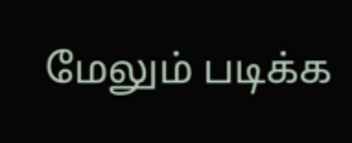மேலும் படிக்க